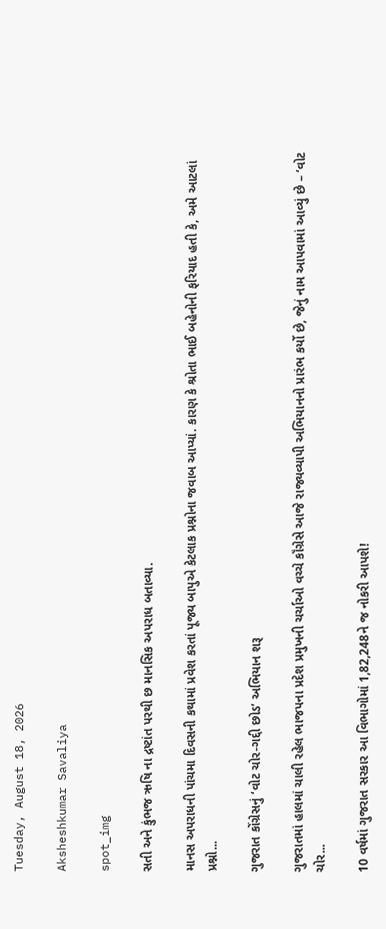Tuesday, August 18, 2026

Aksheshkumar Savaliya

spot_img

સતી અને કુંભજ ઋષિ ના દ્રષ્ટાંત પરથી છ માનસિક અપરાધ બતાવ્યા.

માનસ અપરાધની પાંચમા દિવસની કથામાં પ્રવેશ કરતાં પૂજ્ય બાપુએ કેટલાક પ્રશ્નોના જવાબ આપ્યાં. કારણ કે શ્રોતા ભાઈ બહેનોની ફરિયાદ હતી કે, અમે આટલાં પ્રશ્નો...

ગુજરાત કોંગ્રેસનું ‘વોટ ચોર-ગદ્દી છોડ’ અભિયાન શરૂ

ગુજરાતમાં હાલમાં ચાલી રહેલ ભાજપના પ્રદેશ પ્રમુખની ચર્ચાઓ વચ્ચે કૉંગ્રેસે આજે રાજ્યવ્યાપી અભિયાનનો પ્રારંભ કર્યો છે, જેનું નામ આપવામાં આવ્યું છે – ‘વોટ ચોર...

10 વર્ષમાં ગુજરાત સરકાર આ વિભાગોમાં 1,82,248ને જ નોકરી આપશે!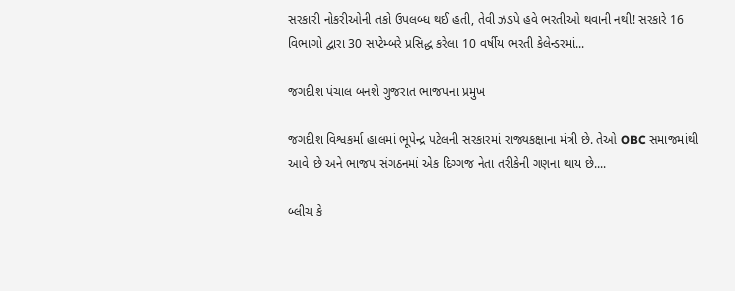સરકારી નોકરીઓની તકો ઉપલબ્ધ થઈ હતી, તેવી ઝડપે હવે ભરતીઓ થવાની નથી! સરકારે 16 વિભાગો દ્વારા 30 સપ્ટેમ્બરે પ્રસિદ્ધ કરેલા 10 વર્ષીય ભરતી કેલેન્ડરમાં...

જગદીશ પંચાલ બનશે ગુજરાત ભાજપના પ્રમુખ

જગદીશ વિશ્વકર્મા હાલમાં ભૂપેન્દ્ર પટેલની સરકારમાં રાજ્યકક્ષાના મંત્રી છે. તેઓ OBC સમાજમાંથી આવે છે અને ભાજપ સંગઠનમાં એક દિગ્ગજ નેતા તરીકેની ગણના થાય છે....

બ્લીચ કે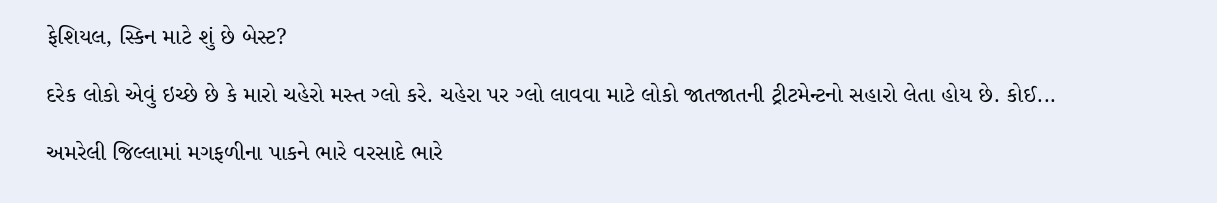ફેશિયલ, સ્કિન માટે શું છે બેસ્ટ?

દરેક લોકો એવું ઇચ્છે છે કે મારો ચહેરો મસ્ત ગ્લો કરે. ચહેરા પર ગ્લો લાવવા માટે લોકો જાતજાતની ટ્રીટમેન્ટનો સહારો લેતા હોય છે. કોઈ...

અમરેલી જિલ્લામાં મગફળીના પાકને ભારે વરસાદે ભારે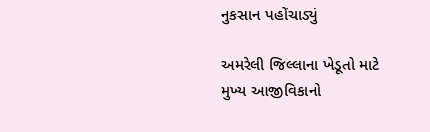નુકસાન પહોંચાડ્યું

અમરેલી જિલ્લાના ખેડૂતો માટે મુખ્ય આજીવિકાનો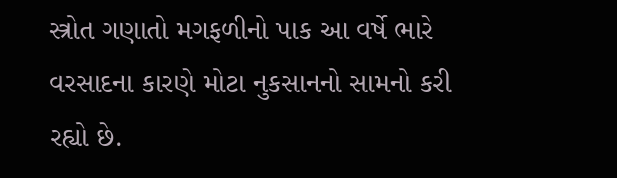સ્ત્રોત ગણાતો મગફળીનો પાક આ વર્ષે ભારે વરસાદના કારણે મોટા નુકસાનનો સામનો કરી રહ્યો છે.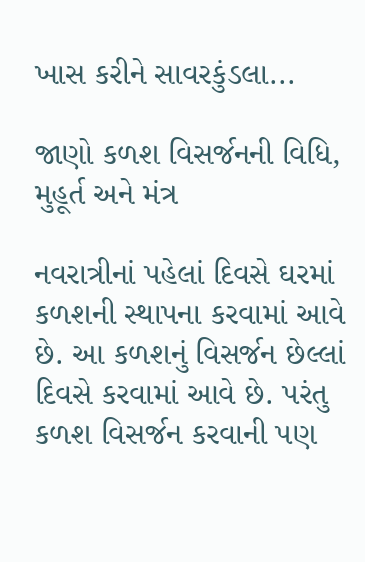ખાસ કરીને સાવરકુંડલા...

જાણો કળશ વિસર્જનની વિધિ, મુહૂર્ત અને મંત્ર

નવરાત્રીનાં પહેલાં દિવસે ઘરમાં કળશની સ્થાપના કરવામાં આવે છે. આ કળશનું વિસર્જન છેલ્લાં દિવસે કરવામાં આવે છે. પરંતુ કળશ વિસર્જન કરવાની પણ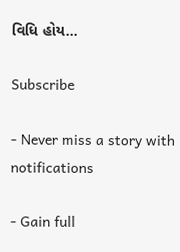વિધિ હોય...

Subscribe

- Never miss a story with notifications

- Gain full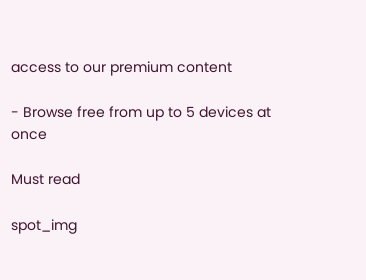access to our premium content

- Browse free from up to 5 devices at once

Must read

spot_img